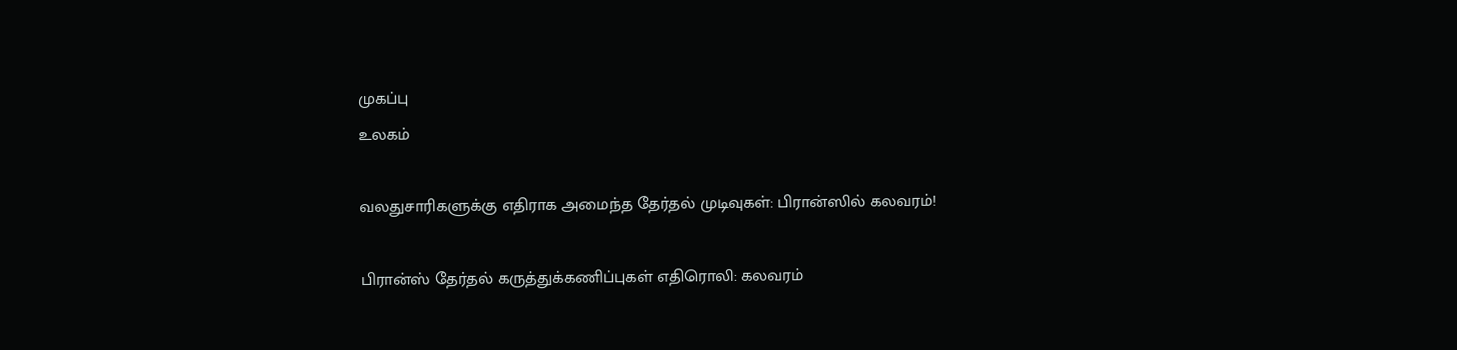முகப்பு
உலகம்

வலதுசாரிகளுக்கு எதிராக அமைந்த தேர்தல் முடிவுகள்: பிரான்ஸில் கலவரம்!

பிரான்ஸ் தேர்தல் கருத்துக்கணிப்புகள் எதிரொலி: கலவரம்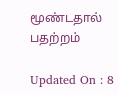மூண்டதால் பதற்றம்

Updated On : 8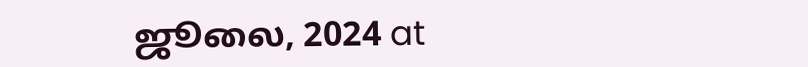ஜூலை, 2024 at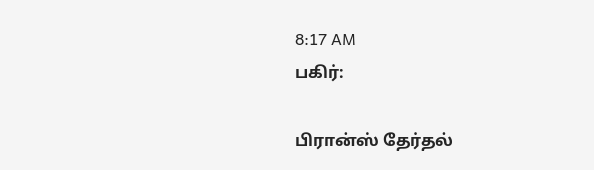8:17 AM
பகிர்:

பிரான்ஸ் தேர்தல்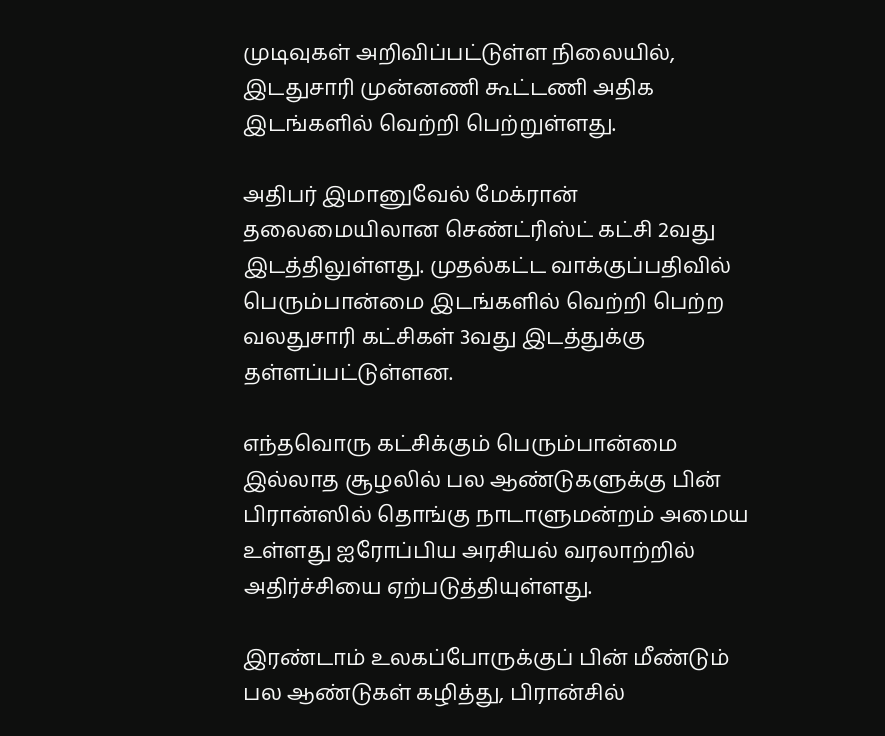முடிவுகள் அறிவிப்பட்டுள்ள நிலையில், இடதுசாரி முன்னணி கூட்டணி அதிக இடங்களில் வெற்றி பெற்றுள்ளது.

அதிபர் இமானுவேல் மேக்ரான் தலைமையிலான செண்ட்ரிஸ்ட் கட்சி 2வது இடத்திலுள்ளது. முதல்கட்ட வாக்குப்பதிவில் பெரும்பான்மை இடங்களில் வெற்றி பெற்ற வலதுசாரி கட்சிகள் 3வது இடத்துக்கு தள்ளப்பட்டுள்ளன.

எந்தவொரு கட்சிக்கும் பெரும்பான்மை இல்லாத சூழலில் பல ஆண்டுகளுக்கு பின் பிரான்ஸில் தொங்கு நாடாளுமன்றம் அமைய உள்ளது ஐரோப்பிய அரசியல் வரலாற்றில் அதிர்ச்சியை ஏற்படுத்தியுள்ளது.

இரண்டாம் உலகப்போருக்குப் பின் மீண்டும் பல ஆண்டுகள் கழித்து, பிரான்சில்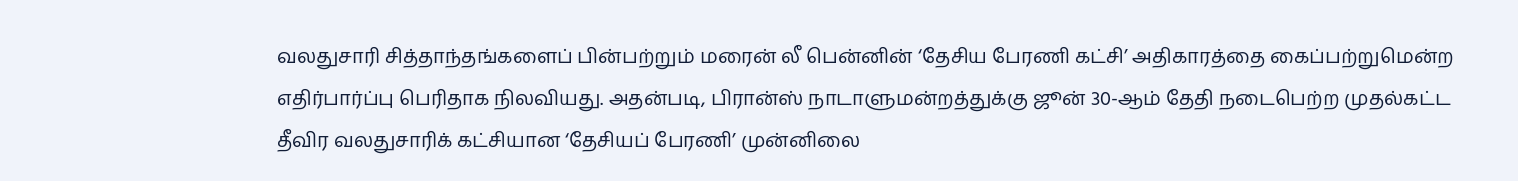வலதுசாரி சித்தாந்தங்களைப் பின்பற்றும் மரைன் லீ பென்னின் ‘தேசிய பேரணி கட்சி’ அதிகாரத்தை கைப்பற்றுமென்ற எதிர்பார்ப்பு பெரிதாக நிலவியது. அதன்படி, பிரான்ஸ் நாடாளுமன்றத்துக்கு ஜூன் 30-ஆம் தேதி நடைபெற்ற முதல்கட்ட தீவிர வலதுசாரிக் கட்சியான ‘தேசியப் பேரணி’ முன்னிலை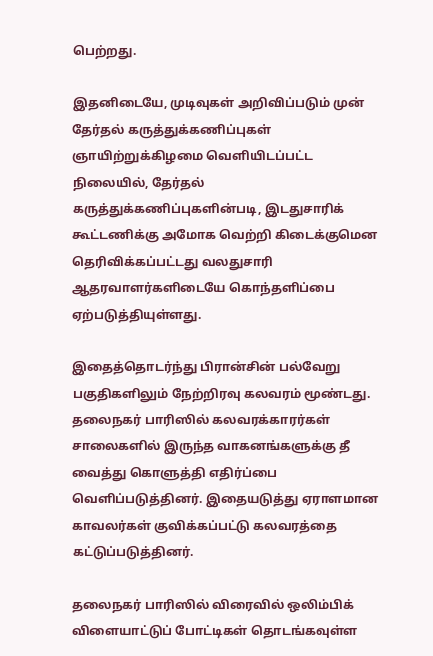பெற்றது.

இதனிடையே, முடிவுகள் அறிவிப்படும் முன் தேர்தல் கருத்துக்கணிப்புகள் ஞாயிற்றுக்கிழமை வெளியிடப்பட்ட நிலையில், தேர்தல் கருத்துக்கணிப்புகளின்படி, இடதுசாரிக் கூட்டணிக்கு அமோக வெற்றி கிடைக்குமென தெரிவிக்கப்பட்டது வலதுசாரி ஆதரவாளர்களிடையே கொந்தளிப்பை ஏற்படுத்தியுள்ளது.

இதைத்தொடர்ந்து பிரான்சின் பல்வேறு பகுதிகளிலும் நேற்றிரவு கலவரம் மூண்டது. தலைநகர் பாரிஸில் கலவரக்காரர்கள் சாலைகளில் இருந்த வாகனங்களுக்கு தீ வைத்து கொளுத்தி எதிர்ப்பை வெளிப்படுத்தினர். இதையடுத்து ஏராளமான காவலர்கள் குவிக்கப்பட்டு கலவரத்தை கட்டுப்படுத்தினர்.

தலைநகர் பாரிஸில் விரைவில் ஒலிம்பிக் விளையாட்டுப் போட்டிகள் தொடங்கவுள்ள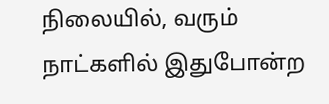நிலையில், வரும் நாட்களில் இதுபோன்ற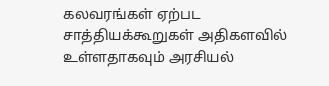கலவரங்கள் ஏற்பட சாத்தியக்கூறுகள் அதிகளவில் உள்ளதாகவும் அரசியல்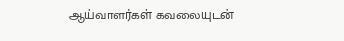ஆய்வாளர்கள் கவலையுடன்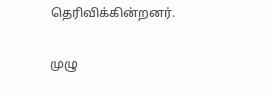தெரிவிக்கின்றனர்.

முழு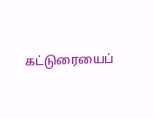கட்டுரையைப்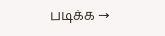படிக்க →